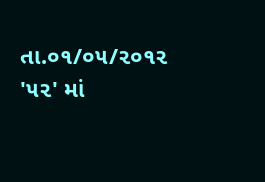તા.૦૧/૦૫/૨૦૧૨ '૫૨' માં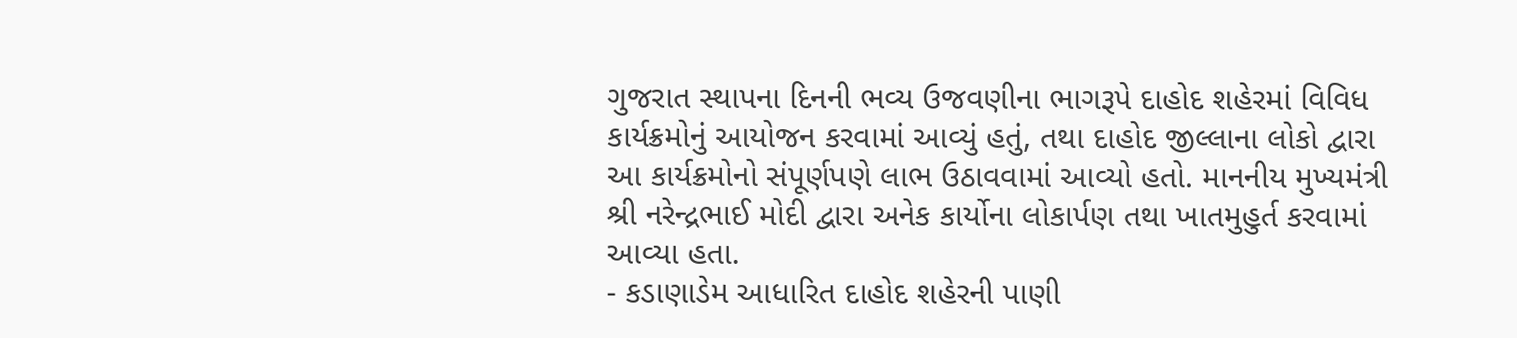ગુજરાત સ્થાપના દિનની ભવ્ય ઉજવણીના ભાગરૂપે દાહોદ શહેરમાં વિવિધ કાર્યક્રમોનું આયોજન કરવામાં આવ્યું હતું, તથા દાહોદ જીલ્લાના લોકો દ્વારા આ કાર્યક્રમોનો સંપૂર્ણપણે લાભ ઉઠાવવામાં આવ્યો હતો. માનનીય મુખ્યમંત્રી શ્રી નરેન્દ્રભાઈ મોદી દ્વારા અનેક કાર્યોના લોકાર્પણ તથા ખાતમુહુર્ત કરવામાં આવ્યા હતા.
- કડાણાડેમ આધારિત દાહોદ શહેરની પાણી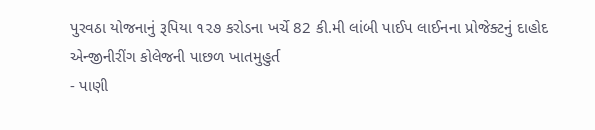પુરવઠા યોજનાનું રૂપિયા ૧૨૭ કરોડના ખર્ચે 82 કી.મી લાંબી પાઈપ લાઈનના પ્રોજેક્ટનું દાહોદ એન્જીનીરીંગ કોલેજની પાછળ ખાતમુહુર્ત
- પાણી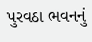પુરવઠા ભવનનું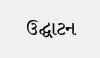ઉદ્ઘાટન